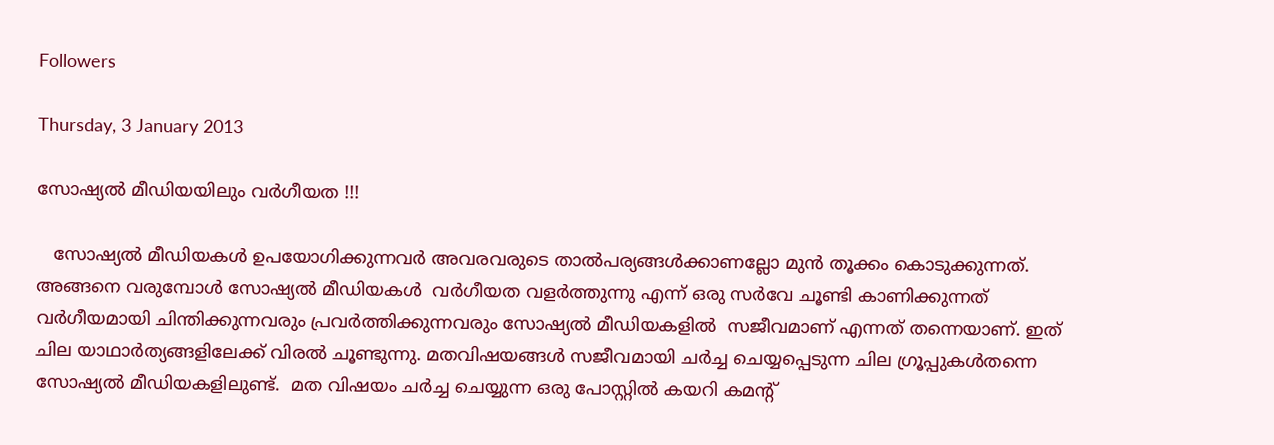Followers

Thursday, 3 January 2013

സോഷ്യല്‍ മീഡിയയിലും വര്‍ഗീയത !!!

   സോഷ്യല്‍ മീഡിയകള്‍ ഉപയോഗിക്കുന്നവര്‍ അവരവരുടെ താല്‍പര്യങ്ങള്‍ക്കാണല്ലോ മുന്‍ തൂക്കം കൊടുക്കുന്നത്. അങ്ങനെ വരുമ്പോള്‍ സോഷ്യല്‍ മീഡിയകള്‍  വര്‍ഗീയത വളര്‍ത്തുന്നു എന്ന് ഒരു സര്‍വേ ചൂണ്ടി കാണിക്കുന്നത് വര്‍ഗീയമായി ചിന്തിക്കുന്നവരും പ്രവര്‍ത്തിക്കുന്നവരും സോഷ്യല്‍ മീഡിയകളില്‍  സജീവമാണ് എന്നത് തന്നെയാണ്. ഇത് ചില യാഥാര്‍ത്യങ്ങളിലേക്ക് വിരല്‍ ചൂണ്ടുന്നു. മതവിഷയങ്ങള്‍ സജീവമായി ചര്‍ച്ച ചെയ്യപ്പെടുന്ന ചില ഗ്രൂപ്പുകള്‍തന്നെ സോഷ്യല്‍ മീഡിയകളിലുണ്ട്.  മത വിഷയം ചര്‍ച്ച ചെയ്യുന്ന ഒരു പോസ്റ്റില്‍ കയറി കമന്‍റ്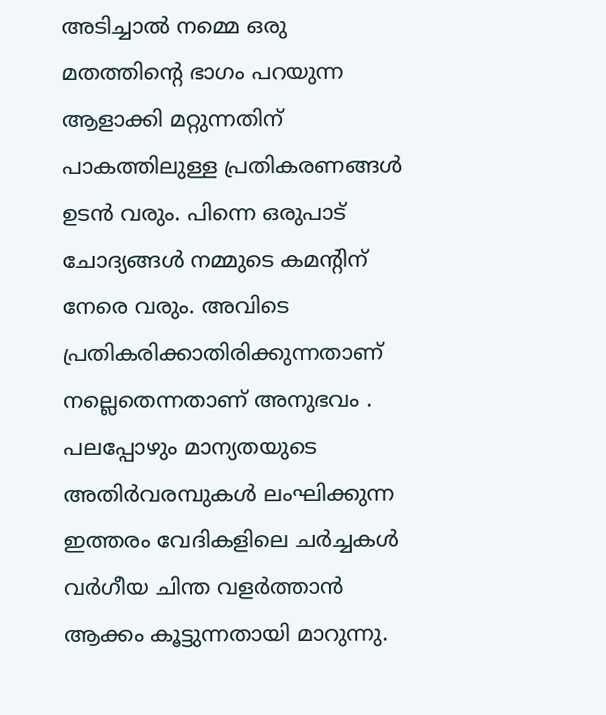അടിച്ചാല്‍ നമ്മെ ഒരു മതത്തിന്‍റെ ഭാഗം പറയുന്ന  ആളാക്കി മറ്റുന്നതിന് പാകത്തിലുള്ള പ്രതികരണങ്ങള്‍ ഉടന്‍ വരും. പിന്നെ ഒരുപാട് ചോദ്യങ്ങള്‍ നമ്മുടെ കമന്‍റിന് നേരെ വരും. അവിടെ പ്രതികരിക്കാതിരിക്കുന്നതാണ് നല്ലെതെന്നതാണ് അനുഭവം . പലപ്പോഴും മാന്യതയുടെ അതിര്‍വരമ്പുകള്‍ ലംഘിക്കുന്ന ഇത്തരം വേദികളിലെ ചര്‍ച്ചകള്‍ വര്‍ഗീയ ചിന്ത വളര്‍ത്താന്‍ ആക്കം കൂട്ടുന്നതായി മാറുന്നു.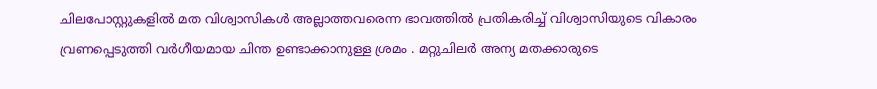ചിലപോസ്റ്റുകളില്‍ മത വിശ്വാസികള്‍ അല്ലാത്തവരെന്ന ഭാവത്തില്‍ പ്രതികരിച്ച് വിശ്വാസിയുടെ വികാരം വ്രണപ്പെടുത്തി വര്‍ഗീയമായ ചിന്ത ഉണ്ടാക്കാനുള്ള ശ്രമം . മറ്റുചിലര്‍ അന്യ മതക്കാരുടെ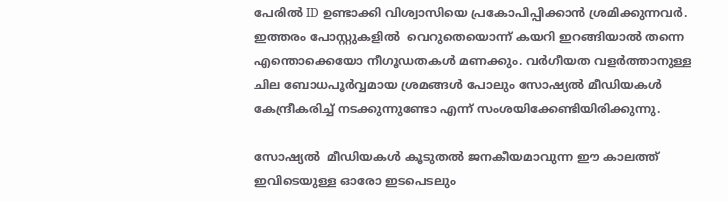പേരില്‍ ID ഉണ്ടാക്കി വിശ്വാസിയെ പ്രകോപിപ്പിക്കാന്‍ ശ്രമിക്കുന്നവര്‍.  ഇത്തരം പോസ്റ്റുകളില്‍  വെറുതെയൊന്ന് കയറി ഇറങ്ങിയാല്‍ തന്നെ എന്തൊക്കെയോ നീഗൂഡതകള്‍ മണക്കും. വര്‍ഗീയത വളര്‍ത്താനുള്ള ചില ബോധപൂര്‍വ്വമായ ശ്രമങ്ങള്‍ പോലും സോഷ്യല്‍ മീഡിയകള്‍ കേന്ദ്രീകരിച്ച് നടക്കുന്നുണ്ടോ എന്ന് സംശയിക്കേണ്ടിയിരിക്കുന്നു.

സോഷ്യല്‍  മീഡിയകള്‍ കൂടുതല്‍ ജനകീയമാവുന്ന ഈ കാലത്ത് ഇവിടെയുള്ള ഓരോ ഇടപെടലും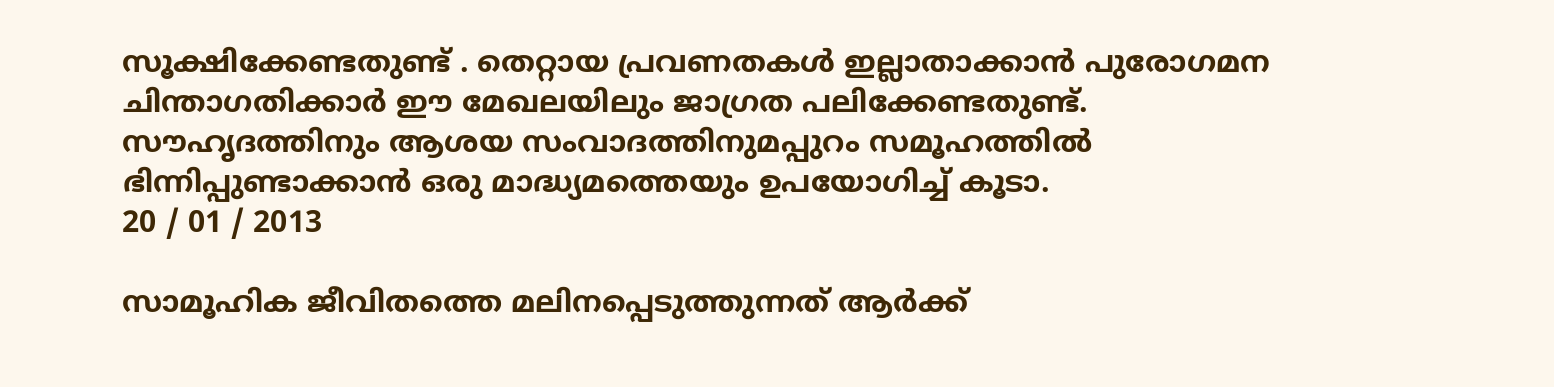സൂക്ഷിക്കേണ്ടതുണ്ട് . തെറ്റായ പ്രവണതകള്‍ ഇല്ലാതാക്കാന്‍ പുരോഗമന ചിന്താഗതിക്കാര്‍ ഈ മേഖലയിലും ജാഗ്രത പലിക്കേണ്ടതുണ്ട്. സൗഹൃദത്തിനും ആശയ സംവാദത്തിനുമപ്പുറം സമൂഹത്തില്‍ ഭിന്നിപ്പുണ്ടാക്കാന്‍ ഒരു മാദ്ധ്യമത്തെയും ഉപയോഗിച്ച് കൂടാ.
20 / 01 / 2013

സാമൂഹിക ജീവിതത്തെ മലിനപ്പെടുത്തുന്നത് ആര്‍ക്ക്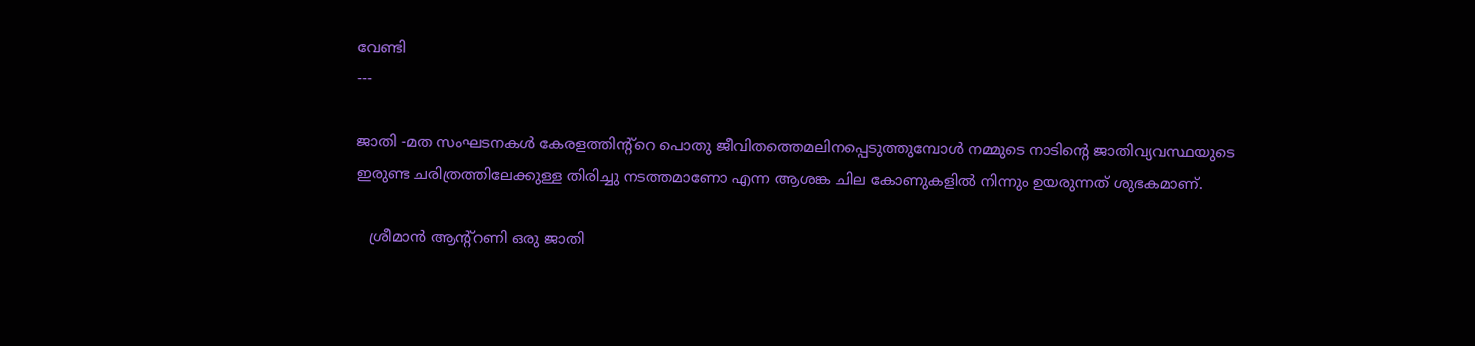വേണ്ടി
---

ജാതി -മത സംഘടനകള്‍ കേരളത്തിന്റ്റെ പൊതു ജീവിതത്തെമലിനപ്പെടുത്തുമ്പോള്‍ നമ്മുടെ നാടിന്‍റെ ജാതിവ്യവസ്ഥയുടെ ഇരുണ്ട ചരിത്രത്തിലേക്കുള്ള തിരിച്ചു നടത്തമാണോ എന്ന ആശങ്ക ചില കോണുകളില്‍ നിന്നും ഉയരുന്നത് ശുഭകമാണ്.

   ശ്രീമാന്‍ ആന്റ്റണി ഒരു ജാതി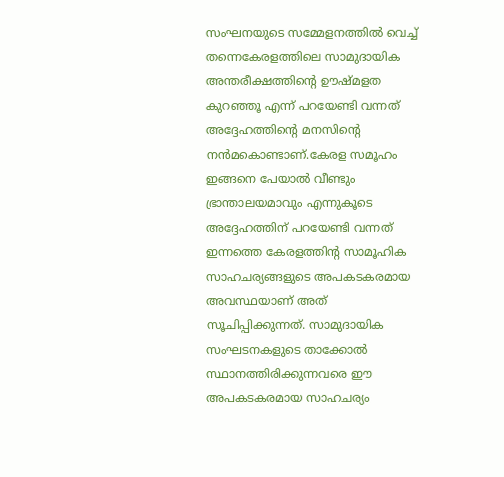സംഘനയുടെ സമ്മേളനത്തില്‍ വെച്ച് തന്നെകേരളത്തിലെ സാമുദായിക അന്തരീക്ഷത്തിന്‍റെ ഊഷ്മളത കുറഞ്ഞൂ എന്ന് പറയേണ്ടി വന്നത് അദ്ദേഹത്തിന്‍റെ മനസിന്‍റെ നന്‍മകൊണ്ടാണ്.കേരള സമൂഹം ഇങ്ങനെ പേയാല്‍ വീണ്ടും ഭ്രാന്താലയമാവും എന്നുകൂടെ അദ്ദേഹത്തിന് പറയേണ്ടി വന്നത് ഇന്നത്തെ കേരളത്തിന്‍റ സാമൂഹിക സാഹചര്യങ്ങളുടെ അപകടകരമായ അവസ്ഥയാണ് അത് സൂചിപ്പിക്കുന്നത്. സാമുദായിക സംഘടനകളുടെ താക്കോല്‍ സ്ഥാനത്തിരിക്കുന്നവരെ ഈ അപകടകരമായ സാഹചര്യം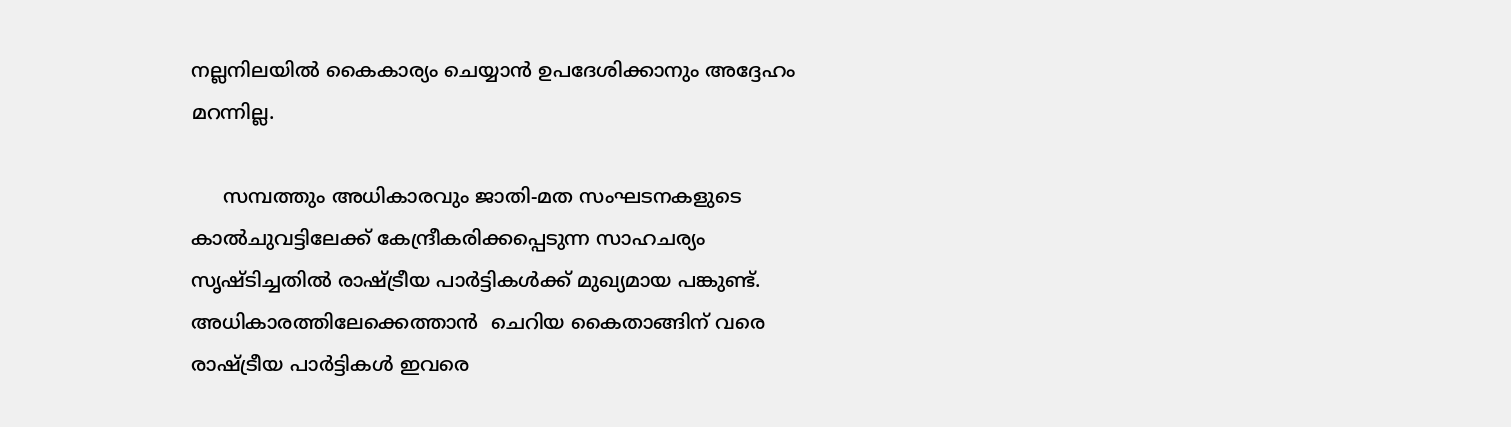നല്ലനിലയില്‍ കൈകാര്യം ചെയ്യാന്‍ ഉപദേശിക്കാനും അദ്ദേഹം മറന്നില്ല.

     സമ്പത്തും അധികാരവും ജാതി-മത സംഘടനകളുടെ കാല്‍ചുവട്ടിലേക്ക് കേന്ദ്രീകരിക്കപ്പെടുന്ന സാഹചര്യം സൃഷ്ടിച്ചതില്‍ രാഷ്ട്രീയ പാര്‍ട്ടികള്‍ക്ക് മുഖ്യമായ പങ്കുണ്ട്.  അധികാരത്തിലേക്കെത്താന്‍  ചെറിയ കൈതാങ്ങിന് വരെ  രാഷ്ട്രീയ പാര്‍ട്ടികള്‍ ഇവരെ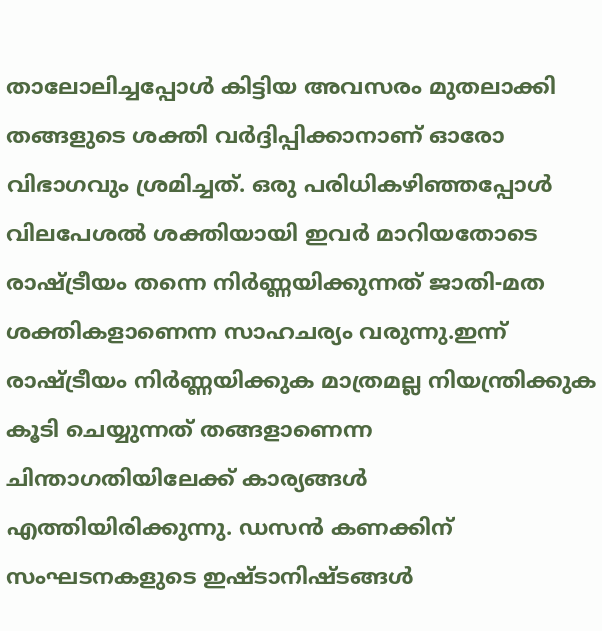താലോലിച്ചപ്പോള്‍ കിട്ടിയ അവസരം മുതലാക്കി തങ്ങളുടെ ശക്തി വര്‍ദ്ദിപ്പിക്കാനാണ് ഓരോ വിഭാഗവും ശ്രമിച്ചത്. ഒരു പരിധികഴിഞ്ഞപ്പോള്‍ വിലപേശല്‍ ശക്തിയായി ഇവര്‍ മാറിയതോടെ രാഷ്ട്രീയം തന്നെ നിര്‍ണ്ണയിക്കുന്നത് ജാതി-മത ശക്തികളാണെന്ന സാഹചര്യം വരുന്നു.ഇന്ന് രാഷ്ട്രീയം നിര്‍ണ്ണയിക്കുക മാത്രമല്ല നിയന്ത്രിക്കുക കൂടി ചെയ്യുന്നത് തങ്ങളാണെന്ന ചിന്താഗതിയിലേക്ക് കാര്യങ്ങള്‍ എത്തിയിരിക്കുന്നു. ഡസന്‍ കണക്കിന് സംഘടനകളുടെ ഇഷ്ടാനിഷ്ടങ്ങള്‍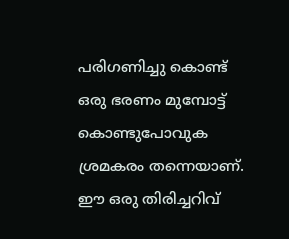പരിഗണിച്ചു കൊണ്ട് ഒരു ഭരണം മുമ്പോട്ട് കൊണ്ടുപോവുക ശ്രമകരം തന്നെയാണ്. ഈ ഒരു തിരിച്ചറിവ്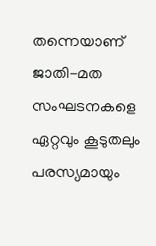തന്നെയാണ് ജാതി-മത സംഘടനകളെ ഏറ്റവും കൂടുതലും പരസ്യമായും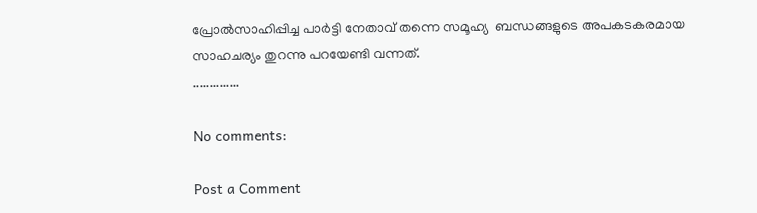പ്രോല്‍സാഹിപ്പിച്ച പാര്‍ട്ടി നേതാവ് തന്നെ സമൂഹ്യ  ബന്ധങ്ങളുടെ അപകടകരമായ സാഹചര്യം തുറന്നു പറയേണ്ടി വന്നത്.
..............

No comments:

Post a Comment